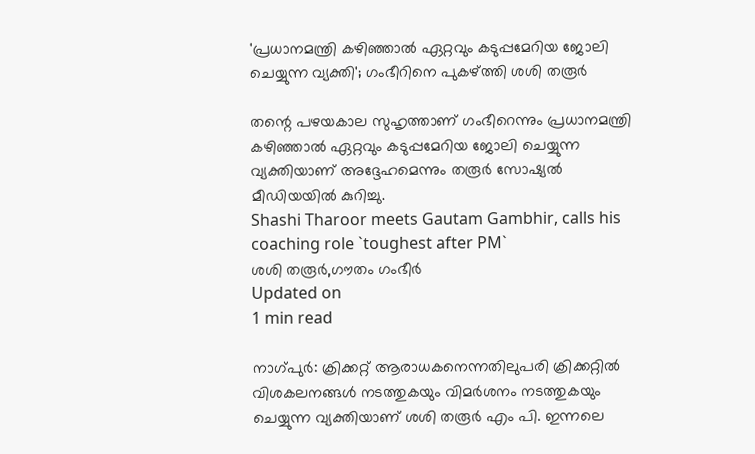'പ്രധാനമന്ത്രി കഴിഞ്ഞാല്‍ ഏറ്റവും കടുപ്പമേറിയ ജോലി ചെയ്യുന്ന വ്യക്തി'; ഗംഭീറിനെ പുകഴ്ത്തി ശശി തരൂര്‍

തന്റെ പഴയകാല സുഹൃത്താണ് ഗംഭീറെന്നും പ്രധാനമന്ത്രി കഴിഞ്ഞാല്‍ ഏറ്റവും കടുപ്പമേറിയ ജോലി ചെയ്യുന്ന വ്യക്തിയാണ് അദ്ദേഹമെന്നും തരൂര്‍ സോഷ്യല്‍ മീഡിയയില്‍ കുറിച്ചു.
Shashi Tharoor meets Gautam Gambhir, calls his coaching role `toughest after PM`
ശശി തരൂര്‍,ഗൗതം ഗംഭീര്‍
Updated on
1 min read

നാഗ്പുര്‍: ക്രിക്കറ്റ് ആരാധകനെന്നതിലുപരി ക്രിക്കറ്റില്‍ വിശകലനങ്ങള്‍ നടത്തുകയും വിമര്‍ശനം നടത്തുകയും ചെയ്യുന്ന വ്യക്തിയാണ് ശശി തരൂര്‍ എം പി. ഇന്നലെ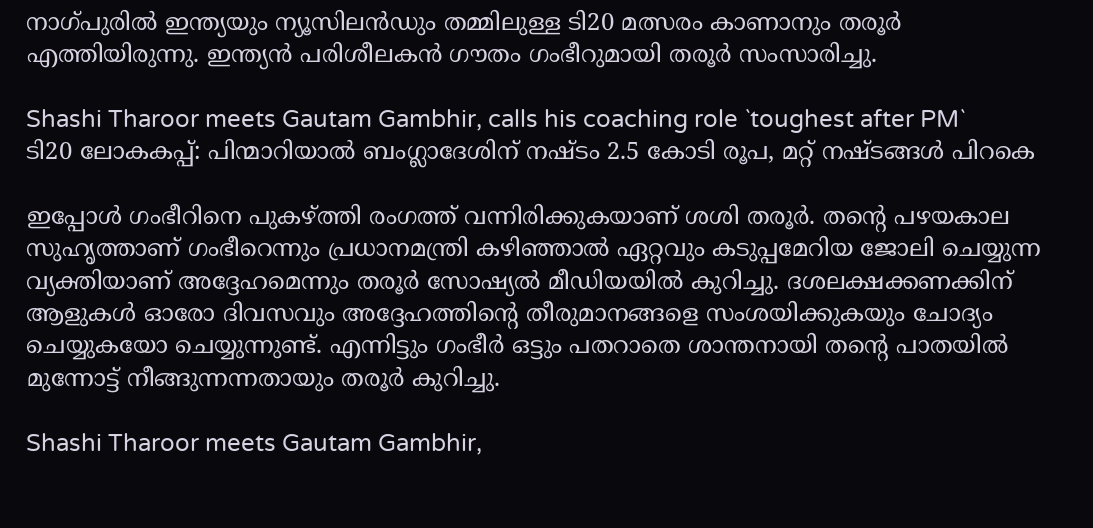നാഗ്പുരില്‍ ഇന്ത്യയും ന്യൂസിലന്‍ഡും തമ്മിലുള്ള ടി20 മത്സരം കാണാനും തരൂര്‍ എത്തിയിരുന്നു. ഇന്ത്യന്‍ പരിശീലകന്‍ ഗൗതം ഗംഭീറുമായി തരൂര്‍ സംസാരിച്ചു.

Shashi Tharoor meets Gautam Gambhir, calls his coaching role `toughest after PM`
ടി20 ലോകകപ്പ്: പിന്മാറിയാൽ ബംഗ്ലാദേശിന് നഷ്ടം 2.5 കോടി രൂപ, മറ്റ് നഷ്ടങ്ങൾ പിറകെ

ഇപ്പോള്‍ ഗംഭീറിനെ പുകഴ്ത്തി രംഗത്ത് വന്നിരിക്കുകയാണ് ശശി തരൂര്‍. തന്റെ പഴയകാല സുഹൃത്താണ് ഗംഭീറെന്നും പ്രധാനമന്ത്രി കഴിഞ്ഞാല്‍ ഏറ്റവും കടുപ്പമേറിയ ജോലി ചെയ്യുന്ന വ്യക്തിയാണ് അദ്ദേഹമെന്നും തരൂര്‍ സോഷ്യല്‍ മീഡിയയില്‍ കുറിച്ചു. ദശലക്ഷക്കണക്കിന് ആളുകള്‍ ഓരോ ദിവസവും അദ്ദേഹത്തിന്റെ തീരുമാനങ്ങളെ സംശയിക്കുകയും ചോദ്യം ചെയ്യുകയോ ചെയ്യുന്നുണ്ട്. എന്നിട്ടും ഗംഭീര്‍ ഒട്ടും പതറാതെ ശാന്തനായി തന്റെ പാതയില്‍ മുന്നോട്ട് നീങ്ങുന്നന്നതായും തരൂര്‍ കുറിച്ചു.

Shashi Tharoor meets Gautam Gambhir,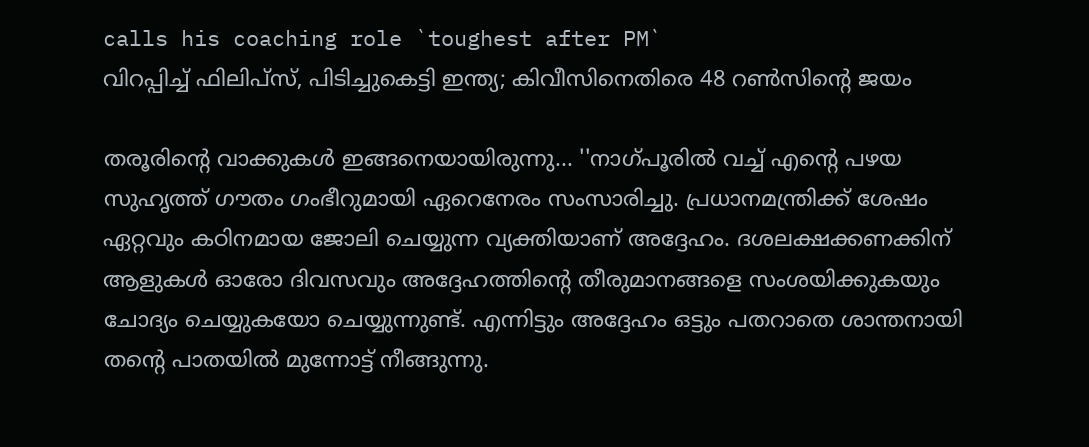calls his coaching role `toughest after PM`
വിറപ്പിച്ച് ഫിലിപ്‌സ്, പിടിച്ചുകെട്ടി ഇന്ത്യ; കിവീസിനെതിരെ 48 റണ്‍സിന്റെ ജയം

തരൂരിന്റെ വാക്കുകള്‍ ഇങ്ങനെയായിരുന്നു... ''നാഗ്പൂരില്‍ വച്ച് എന്റെ പഴയ സുഹൃത്ത് ഗൗതം ഗംഭീറുമായി ഏറെനേരം സംസാരിച്ചു. പ്രധാനമന്ത്രിക്ക് ശേഷം ഏറ്റവും കഠിനമായ ജോലി ചെയ്യുന്ന വ്യക്തിയാണ് അദ്ദേഹം. ദശലക്ഷക്കണക്കിന് ആളുകള്‍ ഓരോ ദിവസവും അദ്ദേഹത്തിന്റെ തീരുമാനങ്ങളെ സംശയിക്കുകയും ചോദ്യം ചെയ്യുകയോ ചെയ്യുന്നുണ്ട്. എന്നിട്ടും അദ്ദേഹം ഒട്ടും പതറാതെ ശാന്തനായി തന്റെ പാതയില്‍ മുന്നോട്ട് നീങ്ങുന്നു.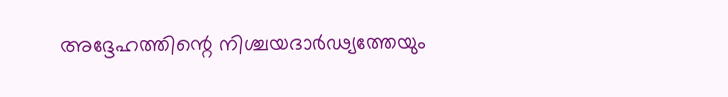അദ്ദേഹത്തിന്റെ നിശ്ചയദാര്‍ഢ്യത്തേയും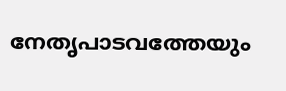നേതൃപാടവത്തേയും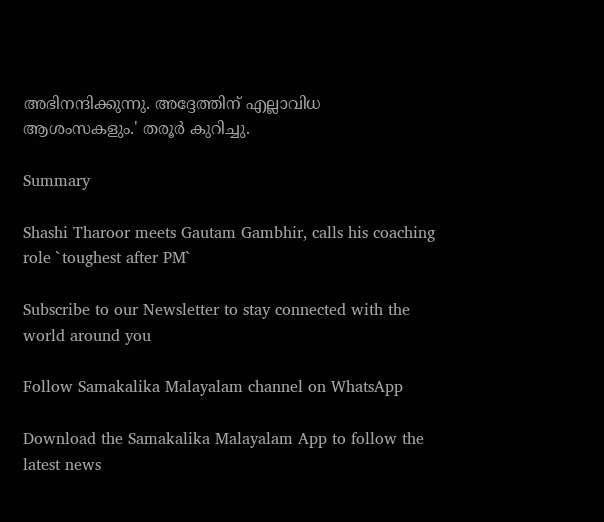അഭിനന്ദിക്കുന്നു. അദ്ദേത്തിന് എല്ലാവിധ ആശംസകളും.' തരൂര്‍ കുറിച്ചു.

Summary

Shashi Tharoor meets Gautam Gambhir, calls his coaching role `toughest after PM`

Subscribe to our Newsletter to stay connected with the world around you

Follow Samakalika Malayalam channel on WhatsApp

Download the Samakalika Malayalam App to follow the latest news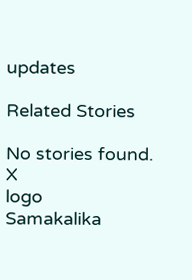updates

Related Stories

No stories found.
X
logo
Samakalika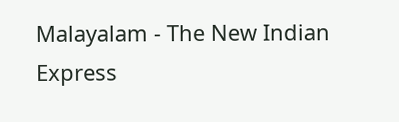Malayalam - The New Indian Express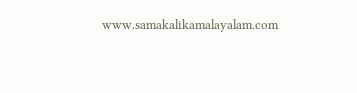www.samakalikamalayalam.com